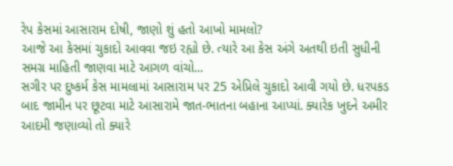રેપ કેસમાં આસારામ દોષી, જાણો શું હતો આખો મામલો?
આજે આ કેસમાં ચુકાદો આવવા જઇ રહ્યો છે. ત્યારે આ કેસ અંગે અતથી ઇતી સુધીની સમગ્ર માહિતી જાણવા માટે આગળ વાંચો...
સગીર પર દુષ્કર્મ કેસ મામલામાં આસારામ પર 25 એપ્રિલે ચુકાદો આવી ગયો છે. ધરપકડ બાદ જામીન પર છૂટવા માટે આસારામે જાત-ભાતના બહાના આપ્યાં. ક્યારેક ખુદને અમીર આદમી જણાવ્યો તો ક્યારે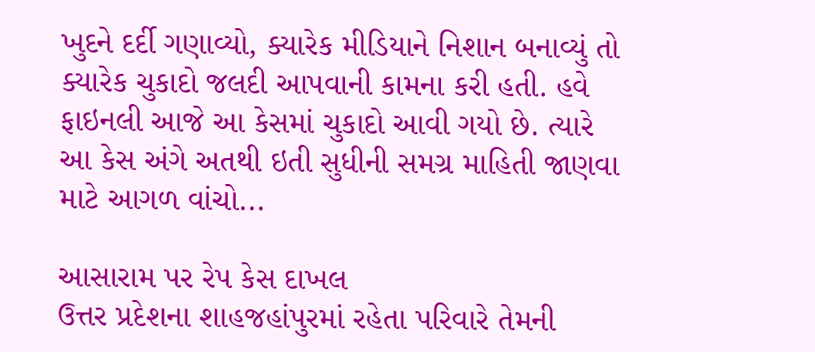ખુદને દર્દી ગણાવ્યો, ક્યારેક મીડિયાને નિશાન બનાવ્યું તો ક્યારેક ચુકાદો જલદી આપવાની કામના કરી હતી. હવે ફાઇનલી આજે આ કેસમાં ચુકાદો આવી ગયો છે. ત્યારે આ કેસ અંગે અતથી ઇતી સુધીની સમગ્ર માહિતી જાણવા માટે આગળ વાંચો...

આસારામ પર રેપ કેસ દાખલ
ઉત્તર પ્રદેશના શાહજહાંપુરમાં રહેતા પરિવારે તેમની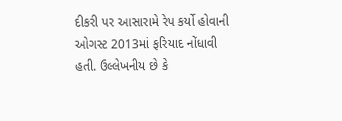દીકરી પર આસારામે રેપ કર્યો હોવાની ઓગસ્ટ 2013માં ફરિયાદ નોંધાવી હતી. ઉલ્લેખનીય છે કે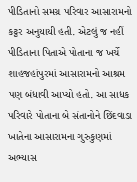પીડિતાનો સમગ્ર પરિવાર આસારામનો કટ્ટર અનુયાયી હતી. એટલું જ નહીં પીડિતાના પિતાએ પોતાના જ ખર્ચે શાહજહાંપુરમાં આસારામનો આશ્રમ પણ બંધાવી આપ્યો હતો. આ સાધક પરિવારે પોતાના બે સંતાનોને છિંદવાડા ખાતેના આસારામના ગુરુકુણમાં અભ્યાસ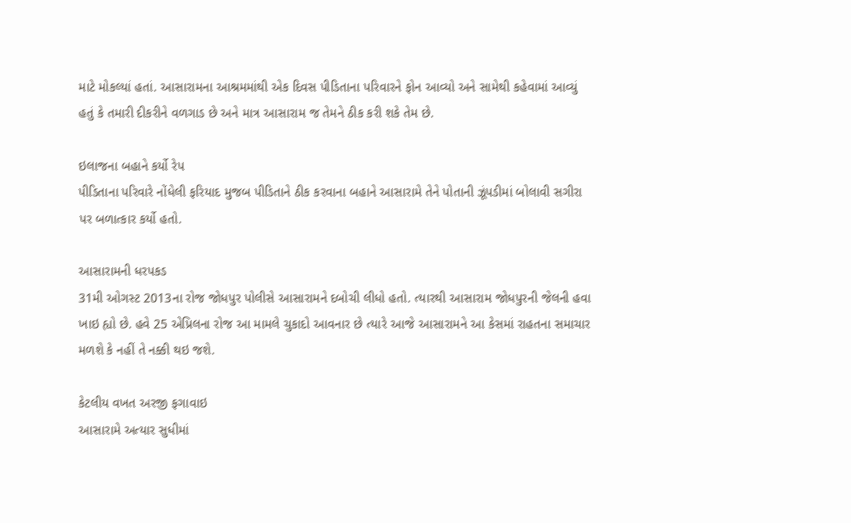માટે મોકલ્યાં હતાં. આસારામના આશ્રમમાંથી એક દિવસ પીડિતાના પરિવારને ફોન આવ્યો અને સામેથી કહેવામાં આવ્યું હતું કે તમારી દીકરીને વળગાડ છે અને માત્ર આસારામ જ તેમને ઠીક કરી શકે તેમ છે.

ઇલાજના બહાને કર્યો રેપ
પીડિતાના પરિવારે નોંધેલી ફરિયાદ મુજબ પીડિતાને ઠીક કરવાના બહાને આસારામે તેને પોતાની ઝૂંપડીમાં બોલાવી સગીરા પર બળાત્કાર કર્યો હતો.

આસારામની ધરપકડ
31મી ઓગસ્ટ 2013ના રોજ જોધપુર પોલીસે આસારામને દબોચી લીધો હતો. ત્યારથી આસારામ જોધપુરની જેલની હવા ખાઇ હ્યો છે. હવે 25 એપ્રિલના રોજ આ મામલે ચુકાદો આવનાર છે ત્યારે આજે આસારામને આ કેસમાં રાહતના સમાચાર મળશે કે નહીં તે નક્કી થઇ જશે.

કેટલીય વખત અરજી ફગાવાઇ
આસારામે અત્યાર સુધીમાં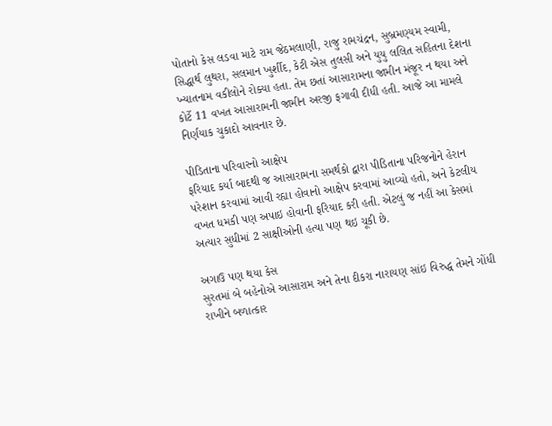પોતાનો કેસ લડવા માટે રામ જેઠમલાણી, રાજુ રામચંદ્રન, સુબ્રમણ્યમ સ્વામી, સિદ્ધાર્થ લુથરા, સલમાન ખુર્શીદ, કેટી એસ તુલસી અને યુયુ લલિત સહિતના દેશના ખ્યાતનામ વકીલોને રોક્યા હતા. તેમ છતાં આસારામના જામીન મંજૂર ન થયા અને કોર્ટે 11 વખત આસારામની જામીન અરજી ફગાવી દીધી હતી. આજે આ મામલે નિર્ણયાક ચુકાદો આવનાર છે.

પીડિતાના પરિવારનો આક્ષેપ
ફરિયાદ કર્યા બાદથી જ આસારામના સમર્થકો દ્વારા પીડિતાના પરિજનોને હેરાન પરેશાન કરવામાં આવી રહ્યા હોવાનો આક્ષેપ કરવામાં આવ્યો હતો, અને કેટલીય વખત ધમકી પણ અપાઇ હોવાની ફરિયાદ કરી હતી. એટલું જ નહીં આ કેસમાં અત્યાર સુધીમાં 2 સાક્ષીઓની હત્યા પણ થઇ ચૂકી છે.

અગાઉ પણ થયા કેસ
સુરતમાં બે બહેનોએ આસારામ અને તેના દીકરા નારાયણ સાંઇ વિરુદ્ધ તેમને ગોંધી રાખીને બળાત્કાર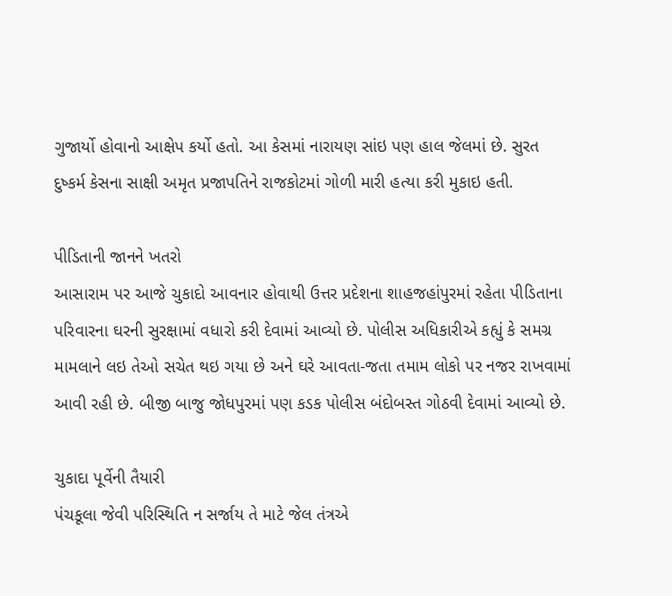ગુજાર્યો હોવાનો આક્ષેપ કર્યો હતો. આ કેસમાં નારાયણ સાંઇ પણ હાલ જેલમાં છે. સુરત દુષ્કર્મ કેસના સાક્ષી અમૃત પ્રજાપતિને રાજકોટમાં ગોળી મારી હત્યા કરી મુકાઇ હતી.

પીડિતાની જાનને ખતરો
આસારામ પર આજે ચુકાદો આવનાર હોવાથી ઉત્તર પ્રદેશના શાહજહાંપુરમાં રહેતા પીડિતાના પરિવારના ઘરની સુરક્ષામાં વધારો કરી દેવામાં આવ્યો છે. પોલીસ અધિકારીએ કહ્યું કે સમગ્ર મામલાને લઇ તેઓ સચેત થઇ ગયા છે અને ઘરે આવતા-જતા તમામ લોકો પર નજર રાખવામાં આવી રહી છે. બીજી બાજુ જોધપુરમાં પણ કડક પોલીસ બંદોબસ્ત ગોઠવી દેવામાં આવ્યો છે.

ચુકાદા પૂર્વેની તૈયારી
પંચકૂલા જેવી પરિસ્થિતિ ન સર્જાય તે માટે જેલ તંત્રએ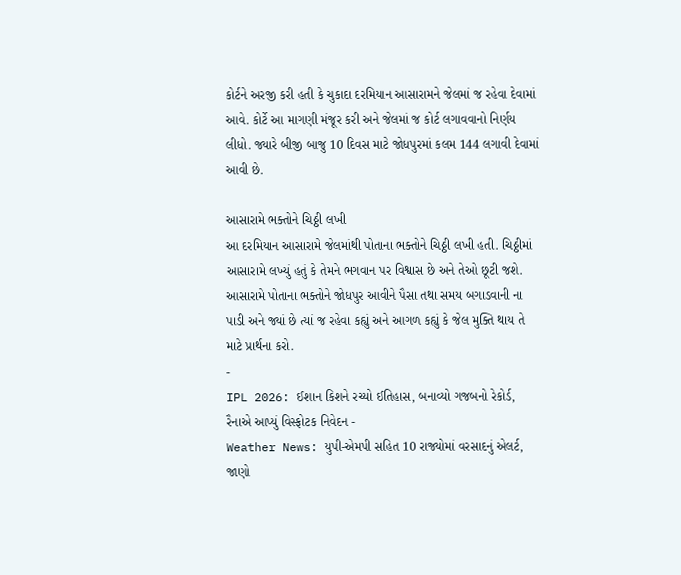કોર્ટને અરજી કરી હતી કે ચુકાદા દરમિયાન આસારામને જેલમાં જ રહેવા દેવામાં આવે. કોર્ટે આ માગણી મંજૂર કરી અને જેલમાં જ કોર્ટ લગાવવાનો નિર્ણય લીધો. જ્યારે બીજી બાજુ 10 દિવસ માટે જોધપુરમાં કલમ 144 લગાવી દેવામાં આવી છે.

આસારામે ભક્તોને ચિઠ્ઠી લખી
આ દરમિયાન આસારામે જેલમાંથી પોતાના ભક્તોને ચિઠ્ઠી લખી હતી. ચિઠ્ઠીમાં આસારામે લખ્યું હતું કે તેમને ભગવાન પર વિશ્વાસ છે અને તેઓ છૂટી જશે. આસારામે પોતાના ભક્તોને જોધપુર આવીને પૈસા તથા સમય બગાડવાની ના પાડી અને જ્યાં છે ત્યાં જ રહેવા કહ્યું અને આગળ કહ્યું કે જેલ મુક્તિ થાય તે માટે પ્રાર્થના કરો.
-
IPL 2026: ઈશાન કિશને રચ્યો ઈતિહાસ, બનાવ્યો ગજબનો રેકોર્ડ, રૈનાએ આપ્યું વિસ્ફોટક નિવેદન -
Weather News: યુપી-એમપી સહિત 10 રાજ્યોમાં વરસાદનું એલર્ટ, જાણો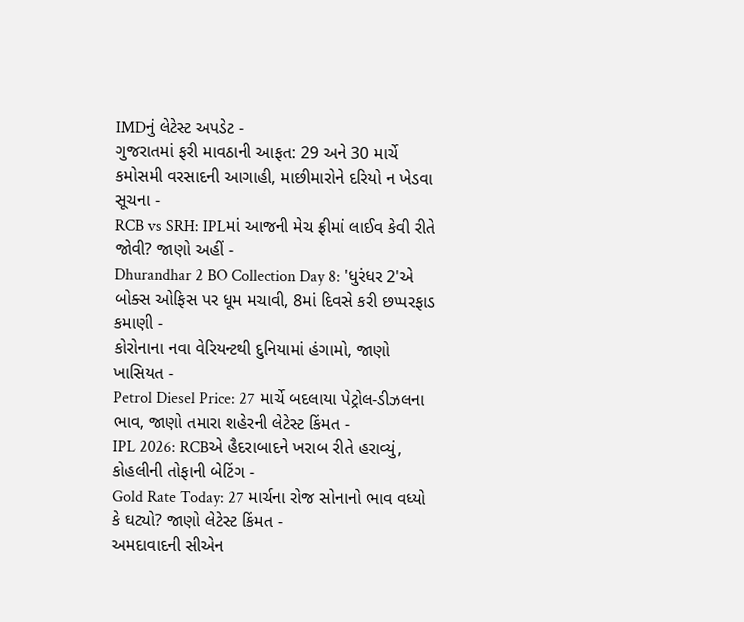IMDનું લેટેસ્ટ અપડેટ -
ગુજરાતમાં ફરી માવઠાની આફત: 29 અને 30 માર્ચે કમોસમી વરસાદની આગાહી, માછીમારોને દરિયો ન ખેડવા સૂચના -
RCB vs SRH: IPLમાં આજની મેચ ફ્રીમાં લાઈવ કેવી રીતે જોવી? જાણો અહીં -
Dhurandhar 2 BO Collection Day 8: 'ધુરંધર 2'એ બોક્સ ઓફિસ પર ધૂમ મચાવી, 8માં દિવસે કરી છપ્પરફાડ કમાણી -
કોરોનાના નવા વેરિયન્ટથી દુનિયામાં હંગામો, જાણો ખાસિયત -
Petrol Diesel Price: 27 માર્ચે બદલાયા પેટ્રોલ-ડીઝલના ભાવ, જાણો તમારા શહેરની લેટેસ્ટ કિંમત -
IPL 2026: RCBએ હૈદરાબાદને ખરાબ રીતે હરાવ્યું, કોહલીની તોફાની બેટિંગ -
Gold Rate Today: 27 માર્ચના રોજ સોનાનો ભાવ વધ્યો કે ઘટ્યો? જાણો લેટેસ્ટ કિંમત -
અમદાવાદની સીએન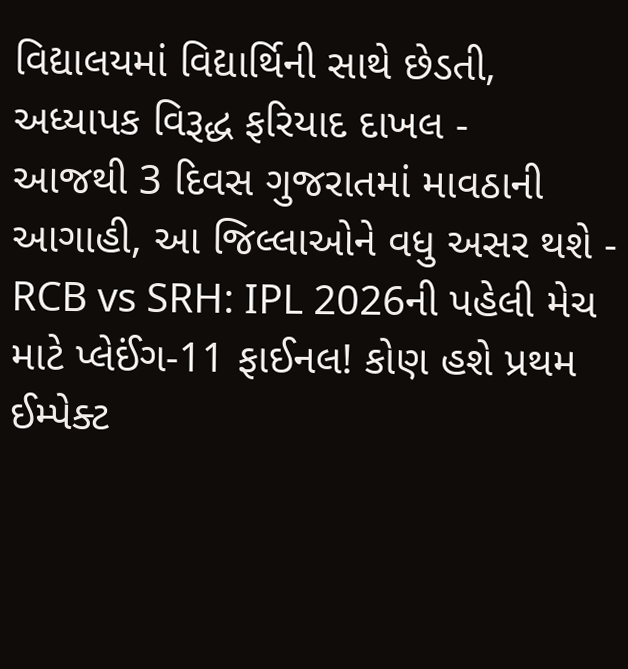વિદ્યાલયમાં વિદ્યાર્થિની સાથે છેડતી, અધ્યાપક વિરૂદ્ધ ફરિયાદ દાખલ -
આજથી 3 દિવસ ગુજરાતમાં માવઠાની આગાહી, આ જિલ્લાઓને વધુ અસર થશે -
RCB vs SRH: IPL 2026ની પહેલી મેચ માટે પ્લેઈંગ-11 ફાઈનલ! કોણ હશે પ્રથમ ઈમ્પેક્ટ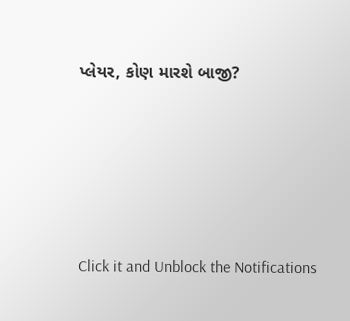પ્લેયર, કોણ મારશે બાજી?








Click it and Unblock the Notifications